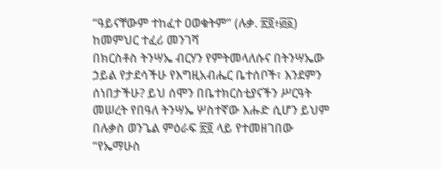“ዓይናቸውም ተከፈተ ዐወቁትም” (ሉቃ. ፳፬፥፴፩)
ከመምህር ተፈሪ መንገሻ
በክርስቶስ ትንሣኤ ብርሃን የምትመላለሱና በትንሣኤው ኃይል የታደሳችሁ የእግዚአብሔር ቤተሰቦች፣ እንደምን ሰነበታችሁ? ይህ ሰሞን በቤተክርስቲያናችን ሥርዓት መሠረት የበዓለ ትንሣኤ ሦስተኛው እሑድ ሲሆን ይህም በሉቃስ ወንጌል ምዕራፍ ፳፬ ላይ የተመዘገበው “የኤማሁስ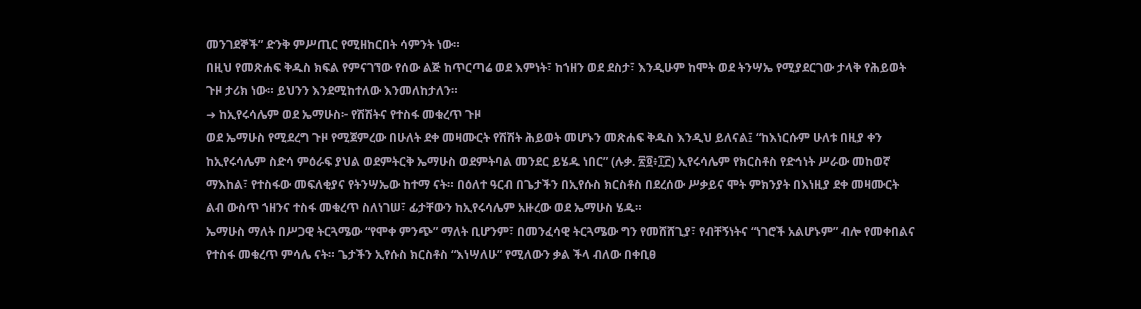መንገደኞች” ድንቅ ምሥጢር የሚዘከርበት ሳምንት ነው።
በዚህ የመጽሐፍ ቅዱስ ክፍል የምናገኘው የሰው ልጅ ከጥርጣሬ ወደ እምነት፣ ከኀዘን ወደ ደስታ፣ እንዲሁም ከሞት ወደ ትንሣኤ የሚያደርገው ታላቅ የሕይወት ጉዞ ታሪክ ነው። ይህንን እንደሚከተለው እንመለከታለን።
➜ ከኢየሩሳሌም ወደ ኤማሁስ፦ የሽሽትና የተስፋ መቁረጥ ጉዞ
ወደ ኤማሁስ የሚደረግ ጉዞ የሚጀምረው በሁለት ደቀ መዛሙርት የሽሽት ሕይወት መሆኑን መጽሐፍ ቅዱስ እንዲህ ይለናል፤ “ከእነርሱም ሁለቱ በዚያ ቀን ከኢየሩሳሌም ስድሳ ምዕራፍ ያህል ወደምትርቅ ኤማሁስ ወደምትባል መንደር ይሄዱ ነበር” (ሉቃ. ፳፬፥፲፫) ኢየሩሳሌም የክርስቶስ የድኅነት ሥራው መከወኛ ማእከል፣ የተስፋው መፍለቂያና የትንሣኤው ከተማ ናት። በዕለተ ዓርብ በጌታችን በኢየሱስ ክርስቶስ በደረሰው ሥቃይና ሞት ምክንያት በእነዚያ ደቀ መዛሙርት ልብ ውስጥ ኀዘንና ተስፋ መቁረጥ ስለነገሠ፣ ፊታቸውን ከኢየሩሳሌም አዙረው ወደ ኤማሁስ ሄዱ።
ኤማሁስ ማለት በሥጋዊ ትርጓሜው “የሞቀ ምንጭ” ማለት ቢሆንም፣ በመንፈሳዊ ትርጓሜው ግን የመሸሸጊያ፣ የብቸኝነትና “ነገሮች አልሆኑም” ብሎ የመቀበልና የተስፋ መቁረጥ ምሳሌ ናት። ጌታችን ኢየሱስ ክርስቶስ “እነሣለሁ” የሚለውን ቃል ችላ ብለው በቀቢፀ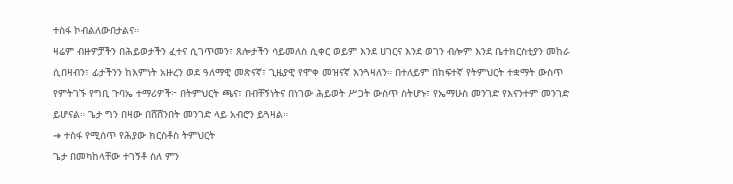ተስፋ ኮብልለውበታልና።
ዛሬም ብዙዎቻችን በሕይወታችን ፈተና ሲገጥመን፣ ጸሎታችን ሳይመለስ ሲቀር ወይም እንደ ሀገርና እንደ ወገን ብሎም እንደ ቤተክርስቲያን መከራ ሲበዛብን፣ ፊታችንን ከእምነት አዙረን ወደ ዓለማዊ መጽናኛ፣ ጊዜያዊ የሞቀ መዝናኛ እንጓዛለን። በተለይም በከፍተኛ የትምህርት ተቋማት ውስጥ የምትገኙ የግቢ ጉባኤ ተማሪዎች፦ በትምህርት ጫና፣ በብቸኝነትና በነገው ሕይወት ሥጋት ውስጥ ስትሆኑ፣ የኤማሁስ መንገድ የእናንተም መንገድ ይሆናል። ጌታ ግን በዛው በሸሸንበት መንገድ ላይ አብሮን ይጓዛል።
➜ ተስፋ የሚሰጥ የሕያው ክርስቶስ ትምህርት
ጌታ በመካከላቸው ተገኝቶ ስለ ምን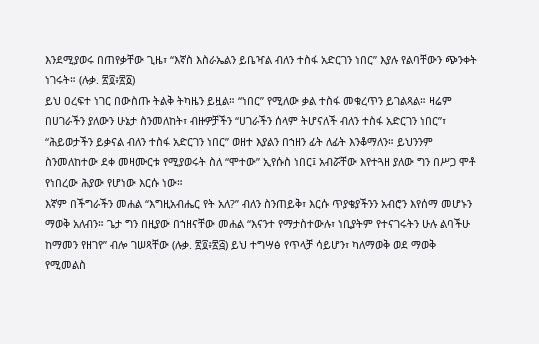እንደሚያወሩ በጠየቃቸው ጊዜ፣ “እኛስ እስራኤልን ይቤዣል ብለን ተስፋ አድርገን ነበር” እያሉ የልባቸውን ጭንቀት ነገሩት። (ሉቃ. ፳፬፥፳፩)
ይህ ዐረፍተ ነገር በውስጡ ትልቅ ትካዜን ይዟል። “ነበር” የሚለው ቃል ተስፋ መቁረጥን ይገልጻል። ዛሬም በሀገራችን ያለውን ሁኔታ ስንመለከት፣ ብዙዎቻችን “ሀገራችን ሰላም ትሆናለች ብለን ተስፋ አድርገን ነበር”፣ “ሕይወታችን ይቃናል ብለን ተስፋ አድርገን ነበር” ወዘተ እያልን በኀዘን ፊት ለፊት እንቆማለን። ይህንንም ስንመለከተው ደቀ መዛሙርቱ የሚያወሩት ስለ “ሞተው” ኢየሱስ ነበር፤ አብሯቸው እየተጓዘ ያለው ግን በሥጋ ሞቶ የነበረው ሕያው የሆነው እርሱ ነው።
እኛም በችግራችን መሐል “እግዚአብሔር የት አለ?” ብለን ስንጠይቅ፣ እርሱ ጥያቄያችንን አብሮን እየሰማ መሆኑን ማወቅ አለብን። ጌታ ግን በዚያው በኀዘናቸው መሐል “እናንተ የማታስተውሉ፣ ነቢያትም የተናገሩትን ሁሉ ልባችሁ ከማመን የዘገየ” ብሎ ገሠጻቸው (ሉቃ. ፳፬፥፳፭) ይህ ተግሣፅ የጥላቻ ሳይሆን፣ ካለማወቅ ወደ ማወቅ የሚመልስ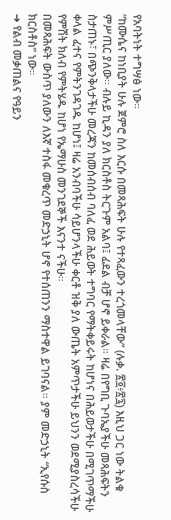የአባትነት ተግሣፅ ነው።
“ከሙሴና ከነቢያት ሁሉ ጀምሮ ስለ እርሱ በመጻሕፍት ሁሉ የተጻፈውን ተረጎመላቸው” (ሉቃ. ፳፬፥፳፯) እዚህ ጋር ነው ትልቁ ምሥጢር ያለው። ብሉይ ኪዳን ያለ ክርስቶስ ትርጉም አልባ፤ ፊደል ብቻ ሆኖ ይቀራል። ዛሬ በየግቢ ጉባኤያችሁ መጻሕፍትን ስታጠኑ፣ በጭንቅላታችሁ መረጃን ከመሰብሰብ ባለፈ ወደ ሕይወት ተግባር የማትቀይሩት ከሆነና በሕይወታችሁ በሚገጥማችሁ ቀላል ፈተና የምትንገዳገዱ ከሆነ፤ ዛሬ አንብባችሁ ሳይሆንላችሁ ቀርቶ ዝቅ ያለ ውጤት አምጥታችሁ ይህንን ወደሚያስረሳችሁ የምሽት ክለብ የምትሄዱ ከሆነ የኤማሁስ መንገደኞች እናንተ ናችሁ።
በመጻሕፍት ውስጥ ያለውን ለእኛ ተስፋ መቁረጥ መድኃኒት ሆኖ የተሰጠንን ማስተዋል ይገባናል። ያም መድኃኒት “ኢየሱስ ክርስቶስ” ነው።
➜ የልብ መቃጠልና የዓይን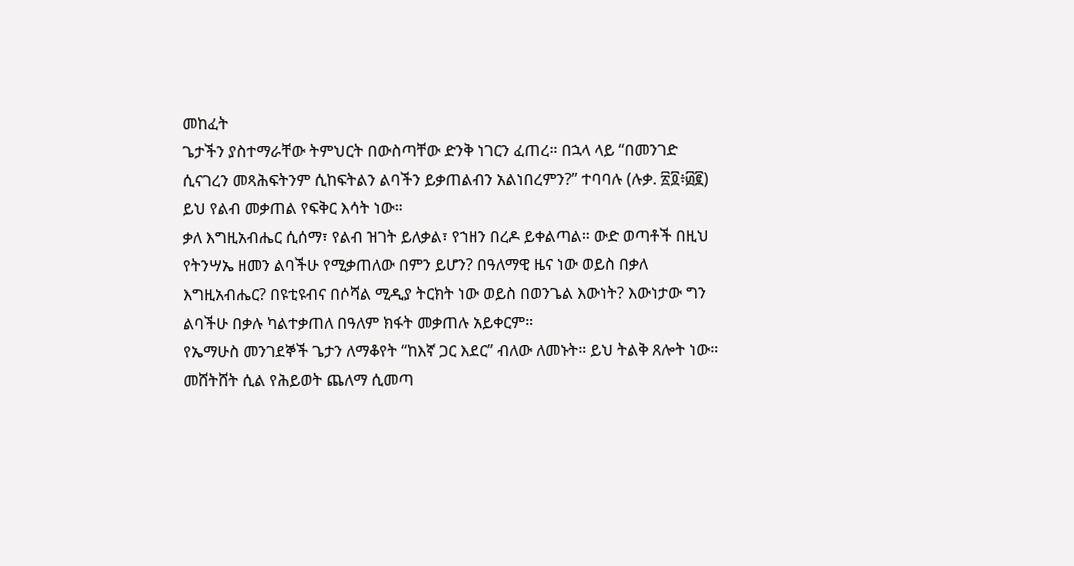መከፈት
ጌታችን ያስተማራቸው ትምህርት በውስጣቸው ድንቅ ነገርን ፈጠረ። በኋላ ላይ “በመንገድ ሲናገረን መጻሕፍትንም ሲከፍትልን ልባችን ይቃጠልብን አልነበረምን?” ተባባሉ (ሉቃ. ፳፬፥፴፪) ይህ የልብ መቃጠል የፍቅር እሳት ነው።
ቃለ እግዚአብሔር ሲሰማ፣ የልብ ዝገት ይለቃል፣ የኀዘን በረዶ ይቀልጣል። ውድ ወጣቶች በዚህ የትንሣኤ ዘመን ልባችሁ የሚቃጠለው በምን ይሆን? በዓለማዊ ዜና ነው ወይስ በቃለ እግዚአብሔር? በዩቲዩብና በሶሻል ሚዲያ ትርክት ነው ወይስ በወንጌል እውነት? እውነታው ግን ልባችሁ በቃሉ ካልተቃጠለ በዓለም ክፋት መቃጠሉ አይቀርም።
የኤማሁስ መንገደኞች ጌታን ለማቆየት “ከእኛ ጋር እደር” ብለው ለመኑት። ይህ ትልቅ ጸሎት ነው። መሸትሸት ሲል የሕይወት ጨለማ ሲመጣ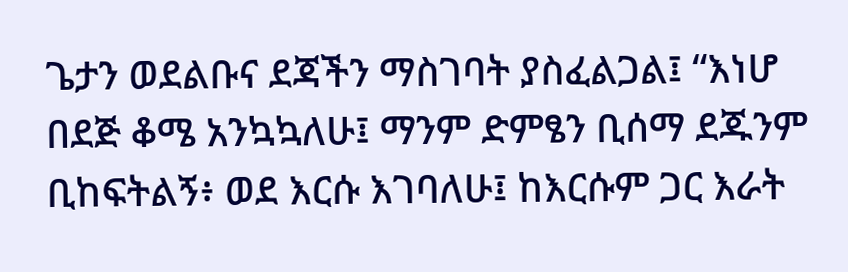ጌታን ወደልቡና ደጃችን ማስገባት ያስፈልጋል፤ “እነሆ በደጅ ቆሜ አንኳኳለሁ፤ ማንም ድምፄን ቢሰማ ደጁንም ቢከፍትልኝ፥ ወደ እርሱ እገባለሁ፤ ከእርሱም ጋር እራት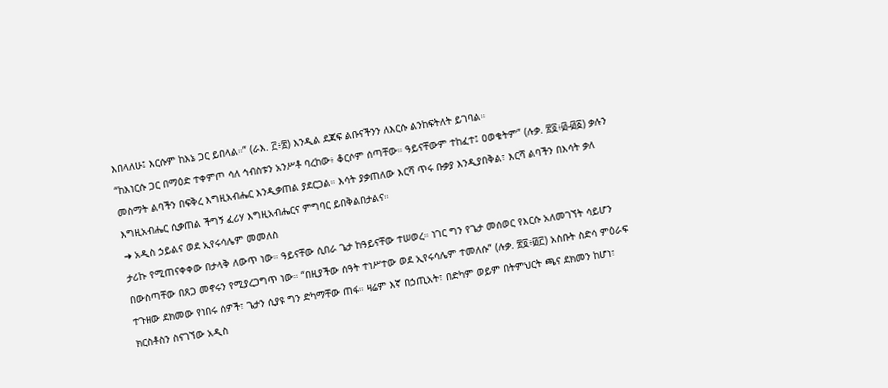እበላለሁ፤ እርሱም ከእኔ ጋር ይበላል።” (ራእ. ፫፥፳) እንዲል ደጃፍ ልቡናችንን ለእርሱ ልንከፍትለት ይገባል።
“ከእነርሱ ጋር በማዕድ ተቀምጦ ሳለ ኅብስቱን አንሥቶ ባረከው፥ ቆርሶም ሰጣቸው። ዓይናቸውም ተከፈተ፤ ዐወቁትም” (ሉቃ. ፳፬፥፴-፴፩) ቃሉን መስማት ልባችን በፍቅረ እግዚአብሔር እንዲቃጠል ያደርጋል። እሳት ያቃጠለው እርሻ ጥሩ ቡቃያ እንዲያበቅል፣ እርሻ ልባችን በእሳት ቃለ እግዚአብሔር ሲቃጠል ችግኝ ፈሪሃ እግዚአብሔርና ምግባር ይበቅልበታልና።
➜ አዲስ ኃይልና ወደ ኢየሩሳሌም መመለስ
ታሪኩ የሚጠናቀቀው በታላቅ ለውጥ ነው። ዓይናቸው ሲበራ ጌታ ከዓይናቸው ተሠወረ። ነገር ግን የጌታ መሰወር የእርሱ አለመገኘት ሳይሆን በውስጣቸው በጸጋ መኖሩን የሚያረጋግጥ ነው። “በዚያችው ሰዓት ተነሥተው ወደ ኢየሩሳሌም ተመለሱ” (ሉቃ. ፳፬፥፴፫) አስቡት ስድሳ ምዕራፍ ተጉዘው ደክመው የነበሩ ሰዎች፣ ጌታን ሲያዩ ግን ድካማቸው ጠፋ። ዛሬም እኛ በኃጢአት፣ በድካም ወይም በትምህርት ጫና ደክመን ከሆነ፣ ክርስቶስን ስናገኘው አዲስ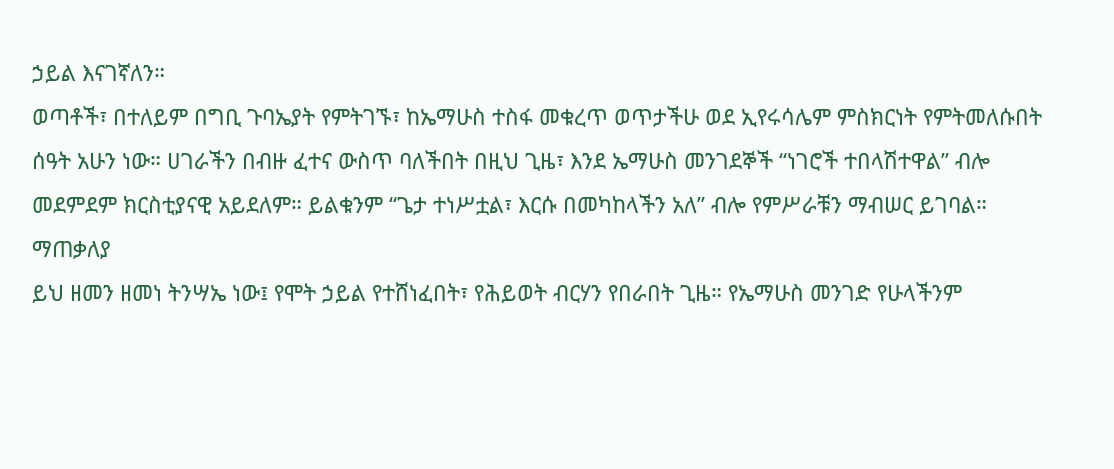ኃይል እናገኛለን።
ወጣቶች፣ በተለይም በግቢ ጉባኤያት የምትገኙ፣ ከኤማሁስ ተስፋ መቁረጥ ወጥታችሁ ወደ ኢየሩሳሌም ምስክርነት የምትመለሱበት ሰዓት አሁን ነው። ሀገራችን በብዙ ፈተና ውስጥ ባለችበት በዚህ ጊዜ፣ እንደ ኤማሁስ መንገደኞች “ነገሮች ተበላሽተዋል” ብሎ መደምደም ክርስቲያናዊ አይደለም። ይልቁንም “ጌታ ተነሥቷል፣ እርሱ በመካከላችን አለ” ብሎ የምሥራቹን ማብሠር ይገባል።
ማጠቃለያ
ይህ ዘመን ዘመነ ትንሣኤ ነው፤ የሞት ኃይል የተሸነፈበት፣ የሕይወት ብርሃን የበራበት ጊዜ። የኤማሁስ መንገድ የሁላችንም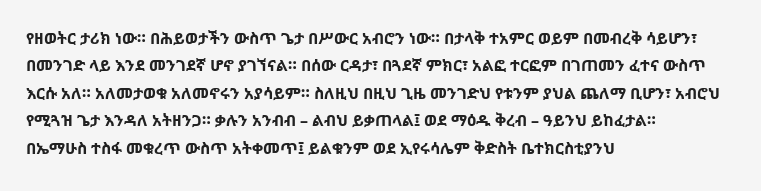የዘወትር ታሪክ ነው። በሕይወታችን ውስጥ ጌታ በሥውር አብሮን ነው። በታላቅ ተአምር ወይም በመብረቅ ሳይሆን፣ በመንገድ ላይ እንደ መንገደኛ ሆኖ ያገኘናል። በሰው ርዳታ፣ በጓደኛ ምክር፣ አልፎ ተርፎም በገጠመን ፈተና ውስጥ እርሱ አለ። አለመታወቁ አለመኖሩን አያሳይም። ስለዚህ በዚህ ጊዜ መንገድህ የቱንም ያህል ጨለማ ቢሆን፣ አብሮህ የሚጓዝ ጌታ እንዳለ አትዘንጋ። ቃሉን አንብብ – ልብህ ይቃጠላል፤ ወደ ማዕዱ ቅረብ – ዓይንህ ይከፈታል።
በኤማሁስ ተስፋ መቁረጥ ውስጥ አትቀመጥ፤ ይልቁንም ወደ ኢየሩሳሌም ቅድስት ቤተክርስቲያንህ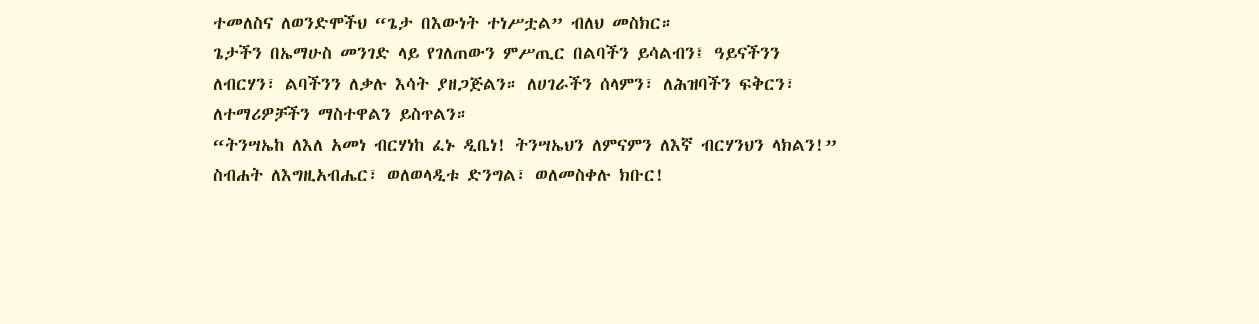ተመለስና ለወንድሞችህ “ጌታ በእውነት ተነሥቷል” ብለህ መስክር።
ጌታችን በኤማሁስ መንገድ ላይ የገለጠውን ምሥጢር በልባችን ይሳልብን፤ ዓይናችንን ለብርሃን፣ ልባችንን ለቃሉ እሳት ያዘጋጅልን። ለሀገራችን ሰላምን፣ ለሕዝባችን ፍቅርን፣ ለተማሪዎቻችን ማስተዋልን ይስጥልን።
“ትንሣኤከ ለእለ አመነ ብርሃነከ ፈኑ ዲቤነ! ትንሣኤህን ለምናምን ለእኛ ብርሃንህን ላክልን!”
ስብሐት ለእግዚአብሔር፣ ወለወላዲቱ ድንግል፣ ወለመስቀሉ ክቡር!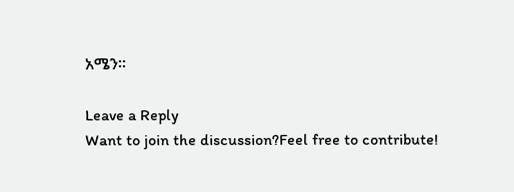አሜን።

Leave a Reply
Want to join the discussion?Feel free to contribute!